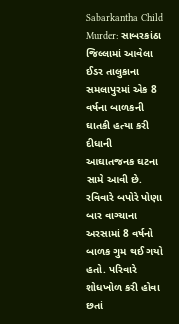Sabarkantha Child Murder: સાબરકાંઠા જિલ્લામાં આવેલા ઈડર તાલુકાના સમલાપુરમાં એક 8 વર્ષના બાળકની ઘાતકી હત્યા કરી દીધાની આઘાતજનક ઘટના સામે આવી છે. રવિવારે બપોરે પોણા બાર વાગ્ચાના અરસામાં 8 વર્ષનો બાળક ગુમ થઈ ગયો હતો. પરિવારે શોધખોળ કરી હોવા છતાં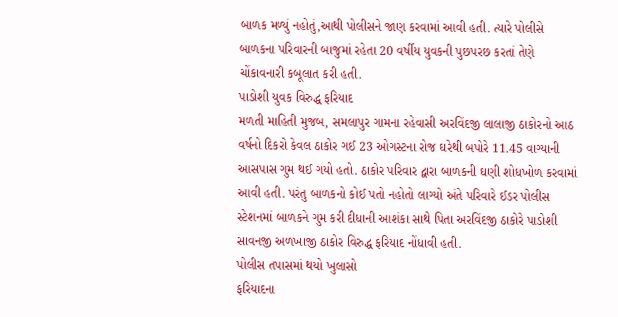બાળક મળ્યું નહોતું,આથી પોલીસને જાણ કરવામાં આવી હતી. ત્યારે પોલીસે બાળકના પરિવારની બાજુમાં રહેતા 20 વર્ષીય યુવકની પુછપરછ કરતાં તેણે ચોંકાવનારી કબૂલાત કરી હતી.
પાડોશી યુવક વિરુદ્ધ ફરિયાદ
મળતી માહિતી મુજબ, સમલાપુર ગામના રહેવાસી અરવિંદજી લાલાજી ઠાકોરનો આઠ વર્ષનો દિકરો કેવલ ઠાકોર ગઈ 23 ઓગસ્ટના રોજ ઘરેથી બપોરે 11.45 વાગ્યાની આસપાસ ગુમ થઈ ગયો હતો. ઠાકોર પરિવાર દ્વારા બાળકની ઘણી શોધખોળ કરવામાં આવી હતી. પરંતુ બાળકનો કોઈ પતો નહોતો લાગ્યો અંતે પરિવારે ઈડર પોલીસ સ્ટેશનમાં બાળકને ગુમ કરી દીધાની આશંકા સાથે પિતા અરવિંદજી ઠાકોરે પાડોશી સાવનજી અળખાજી ઠાકોર વિરુદ્ધ ફરિયાદ નોંધાવી હતી.
પોલીસ તપાસમાં થયો ખુલાસો
ફરિયાદના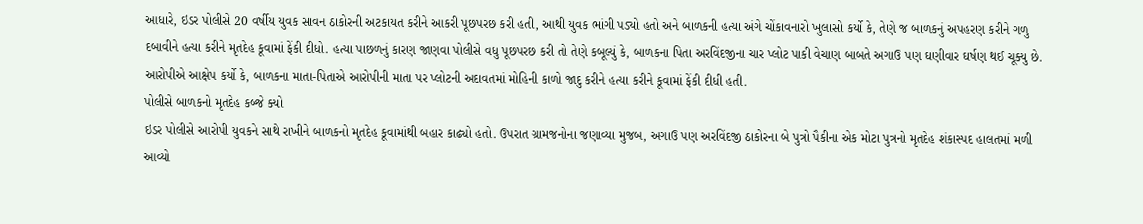આધારે, ઇડર પોલીસે 20 વર્ષીય યુવક સાવન ઠાકોરની અટકાયત કરીને આકરી પૂછપરછ કરી હતી, આથી યુવક ભાંગી પડ્યો હતો અને બાળકની હત્યા અંગે ચોંકાવનારો ખુલાસો કર્યો કે, તેણે જ બાળકનું અપહરણ કરીને ગળુ દબાવીને હત્યા કરીને મૃતદેહ કૂવામાં ફેંકી દીધો. હત્યા પાછળનું કારણ જાણવા પોલીસે વધુ પૂછપરછ કરી તો તેણે કબૂલ્યું કે, બાળકના પિતા અરવિંદજીના ચાર પ્લોટ પાકી વેચાણ બાબતે અગાઉ પણ ઘણીવાર ઘર્ષણ થઈ ચૂક્યુ છે. આરોપીએ આક્ષેપ કર્યો કે, બાળકના માતા-પિતાએ આરોપીની માતા પર પ્લોટની અદાવતમાં મોહિની કાળો જાદુ કરીને હત્યા કરીને કૂવામાં ફેંકી દીધી હતી.
પોલીસે બાળકનો મૃતદેહ કબ્જે ક્યો
ઇડર પોલીસે આરોપી યુવકને સાથે રાખીને બાળકનો મૃતદેહ કૂવામાંથી બહાર કાઢ્યો હતો. ઉપરાત ગ્રામજનોના જણાવ્યા મુજબ, અગાઉ પણ અરવિંદજી ઠાકોરના બે પુત્રો પૈકીના એક મોટા પુત્રનો મૃતદેહ શંકાસ્પદ હાલતમાં મળી આવ્યો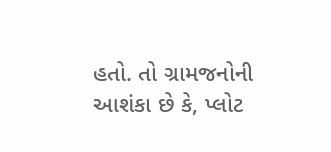હતો. તો ગ્રામજનોની આશંકા છે કે, પ્લોટ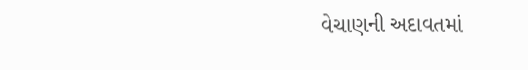વેચાણની અદાવતમાં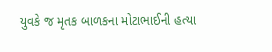યુવકે જ મૃતક બાળકના મોટાભાઈની હત્યા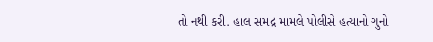તો નથી કરી. હાલ સમદ્ર મામલે પોલીસે હત્યાનો ગુનો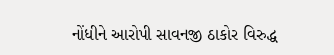નોંધીને આરોપી સાવનજી ઠાકોર વિરુદ્ધ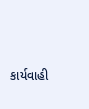કાર્યવાહી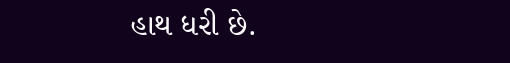હાથ ધરી છે.